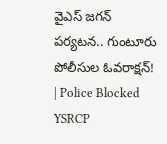వైఎస్‌ జగన్‌ పర్యటన.. గుంటూరు పోలీసుల ఓవరాక్షన్‌! | Police Blocked YSRCP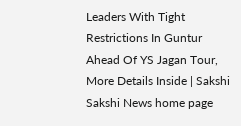Leaders With Tight Restrictions In Guntur Ahead Of YS Jagan Tour, More Details Inside | Sakshi
Sakshi News home page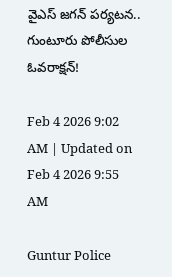వైఎస్‌ జగన్‌ పర్యటన.. గుంటూరు పోలీసుల ఓవరాక్షన్‌!

Feb 4 2026 9:02 AM | Updated on Feb 4 2026 9:55 AM

Guntur Police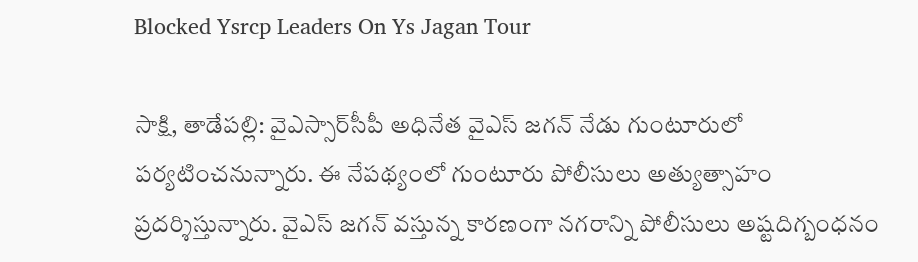Blocked Ysrcp Leaders On Ys Jagan Tour

సాక్షి, తాడేపల్లి: వైఎస్సార్‌సీపీ అధినేత వైఎస్‌ జగన్‌ నేడు గుంటూరులో పర్యటించనున్నారు. ఈ నేపథ్యంలో గుంటూరు పోలీసులు అత్యుత్సాహం ప్రదర్శిస్తున్నారు. వైఎస్‌ జగన్‌ వస్తున్న కారణంగా నగరాన్ని పోలీసులు అష్టదిగ్బంధనం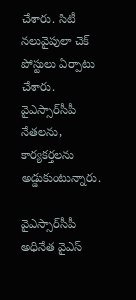చేశారు. సిటీ నలువైపులా చెక్‌ పోస్టులు ఏర్పాటు చేశారు. వైఎస్సార్‌సీపీ నేతలను, కార్యకర్తలను అడ్డుకుంటున్నారు.

వైఎస్సార్‌సీపీ అధినేత వైఎస్‌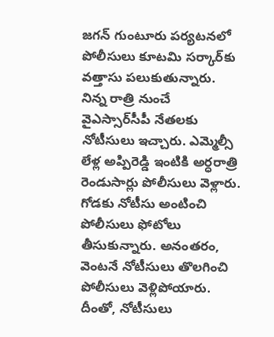జగన్‌ గుంటూరు పర్యటనలో పోలీసులు కూటమి సర్కార్‌కు వత్తాసు పలుకుతున్నారు. నిన్న రాత్రి నుంచే వైఎస్సార్‌సీపీ నేతలకు నోటీసులు ఇచ్చారు. ఎమ్మెల్సీ లేళ్ల అప్పిరెడ్డి ఇంటికి అర్ధరాత్రి రెండుసార్లు పోలీసులు వెళ్లారు. గోడకు నోటీసు అంటించి పోలీసులు ఫోటోలు తీసుకున్నారు. అనంతరం, వెంటనే నోటీసులు తొలగించి పోలీసులు వెళ్లిపోయారు. దీంతో, నోటీసులు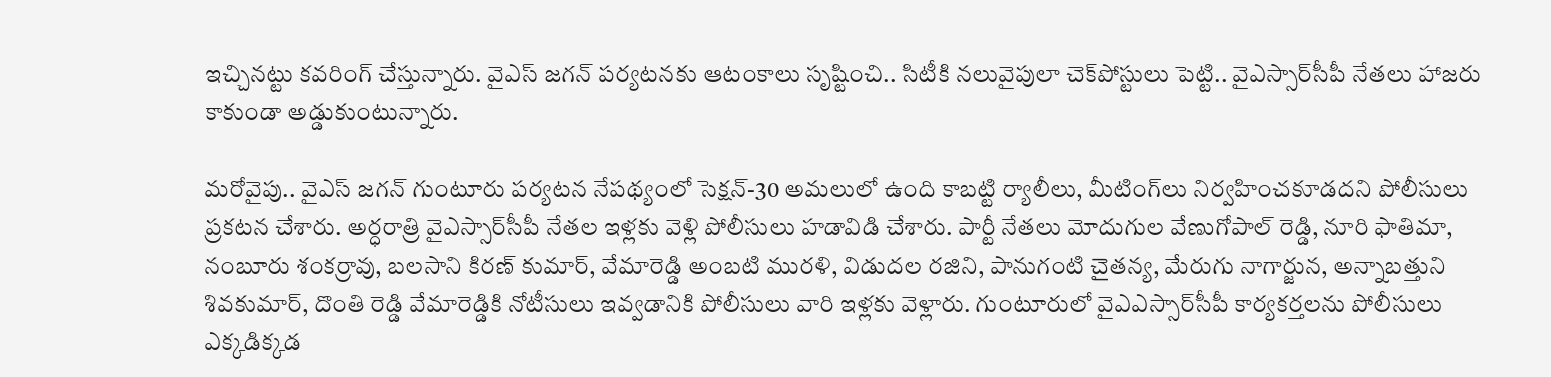ఇచ్చినట్టు కవరింగ్‌ చేస్తున్నారు. వైఎస్‌ జగన్‌ పర్యటనకు ఆటంకాలు సృష్టించి.. సిటీకి నలువైపులా చెక్‌పోస్టులు పెట్టి.. వైఎస్సార్‌సీపీ నేతలు హాజరు కాకుండా అడ్డుకుంటున్నారు.

మరోవైపు.. వైఎస్‌ జగన్‌ గుంటూరు పర్యటన నేపథ్యంలో సెక్షన్-30 అమలులో ఉంది కాబట్టి ర్యాలీలు, మీటింగ్‌లు నిర్వహించకూడదని పోలీసులు ప్రకటన చేశారు. అర్ధరాత్రి వైఎస్సార్‌సీపీ నేతల ఇళ్లకు వెళ్లి పోలీసులు హడావిడి చేశారు. పార్టీ నేతలు మోదుగుల వేణుగోపాల్ రెడ్డి, నూరి ఫాతిమా, నంబూరు శంకర్రావు, బలసాని కిరణ్ కుమార్, వేమారెడ్డి అంబటి మురళి, విడుదల రజిని, పానుగంటి చైతన్య, మేరుగు నాగార్జున, అన్నాబత్తుని శివకుమార్, దొంతి రెడ్డి వేమారెడ్డికి నోటీసులు ఇవ్వడానికి పోలీసులు వారి ఇళ్లకు వెళ్లారు. గుంటూరులో వైఎఎస్సార్‌సీపీ కార్యకర్తలను పోలీసులు ఎక్కడిక్కడ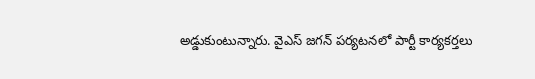అడ్డుకుంటున్నారు. వైఎస్‌ జగన్ పర్యటనలో పార్టీ కార్యకర్తలు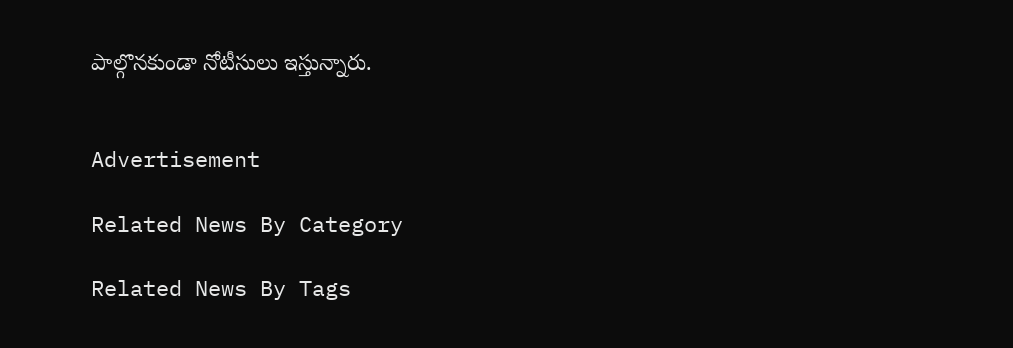పాల్గొనకుండా నోటీసులు ఇస్తున్నారు.


Advertisement

Related News By Category

Related News By Tags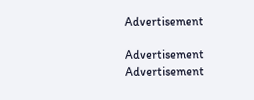Advertisement

Advertisement
Advertisement